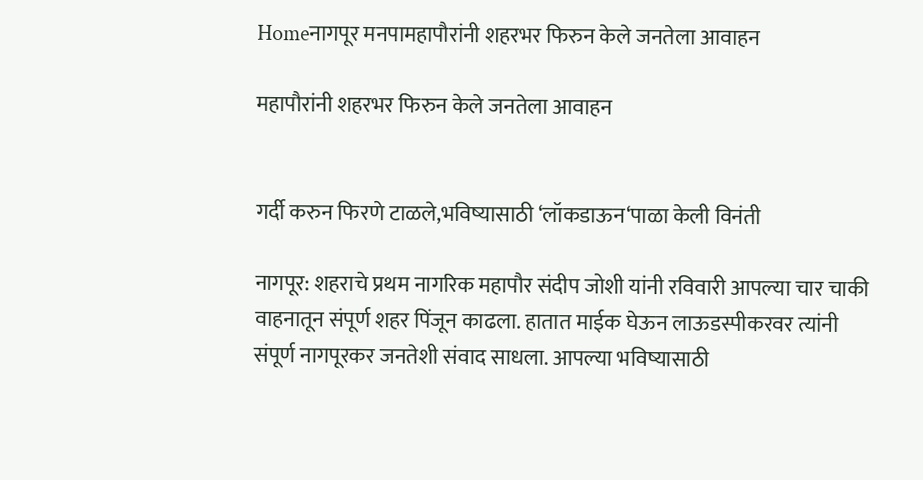Homeनागपूर मनपामहापौरांनी शहरभर फिरुन केले जनतेला आवाहन

महापौरांनी शहरभर फिरुन केले जनतेला आवाहन


गर्दी करुन फिरणे टाळले,भविष्यासाठी ‘लॉकडाऊन‘पाळा केली विनंती

नागपूर: शहराचे प्रथम नागरिक महापौर संदीप जोशी यांनी रविवारी आपल्या चार चाकी वाहनातून संपूर्ण शहर पिंजून काढला. हातात माईक घेऊन लाऊडस्पीकरवर त्यांनी संपूर्ण नागपूरकर जनतेशी संवाद साधला. आपल्या भविष्यासाठी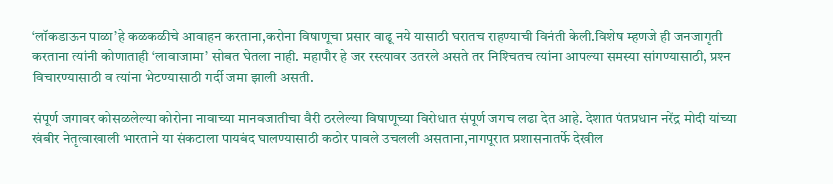‘लॉकडाऊन पाळा’हे कळकळीचे आवाहन करताना,करोना विषाणूचा प्रसार वाढू नये यासाठी घरातच राहण्याची विनंती केली.विशेष म्हणजे ही जनजागृती करताना त्यांनी कोणाताही ‘लावाजामा’ सोबत घेतला नाही. महापौर हे जर रस्त्यावर उतरले असते तर निश्‍चितच त्यांना आपल्या समस्या सांगण्यासाठी, प्रश्‍न विचारण्यासाठी व त्यांना भेटण्यासाठी गर्दी जमा झाली असती.

संपूर्ण जगावर कोसळलेल्या कोरोना नावाच्या मानवजातीचा वैरी ठरलेल्या विषाणूच्या विरोधात संपूर्ण जगच लढा देत आहे. देशात पंतप्रधान नरेंद्र मोदी यांच्या खंबीर नेतृत्वाखाली भारताने या संकटाला पायबंद घालण्यासाठी कठोर पावले उचलली असताना,नागपूरात प्रशासनातर्फे देखील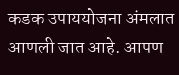कडक उपाययोजना अंमलात आणली जात आहे. आपण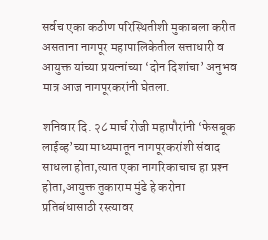सर्वच एका कठीण परिस्थितीशी मुकाबला करीत असताना नागपूर महापालिकेतील सत्ताधारी व आयुक्त यांच्या प्रयत्नांच्या ‘दोन दिशांचा’ अनुभव मात्र आज नागपूरकरांनी घेतला.

शनिवार दि. २८ मार्च रोजी महापौरांनी ‘फेसबूक लाईव्ह’च्या माध्यमातून नागपूरकरांशी संवाद साधला होता,त्यात एका नागरिकाचाच हा प्रश्‍न होता,आयुक्त तुकाराम मुंढे हे करोना प्रतिबंधासाठी रस्त्यावर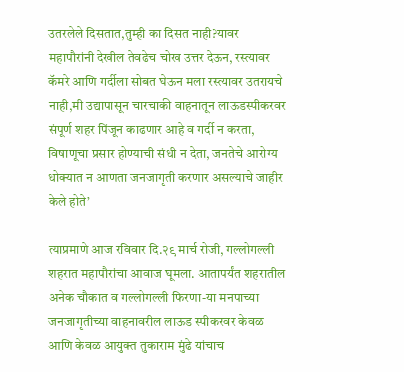उतरलेले दिसतात,तुम्ही का दिसत नाही?यावर महापौरांनी देखील तेवढेच चोख उत्तर देऊन, रस्त्यावर कॅमरे आणि गर्दीला सोबत घेऊन मला रस्त्यावर उतरायचे नाही,मी उद्यापासून चारचाकी वाहनातून लाऊडस्पीकरवर संपूर्ण शहर पिंजून काढणार आहे व गर्दी न करता, विषाणूचा प्रसार होण्याची संधी न देता, जनतेचे आरोग्य धोक्यात न आणता जनजागृती करणार असल्याचे जाहीर केले होते’

त्याप्रमाणे आज रविवार दि.२९ मार्च रोजी, गल्लोगल्ली शहरात महापौरांचा आवाज घूमला. आतापर्यंत शहरातील अनेक चौकात व गल्लोगल्ली फिरणा-या मनपाच्या जनजागृतीच्या वाहनावरील लाऊड स्पीकरवर केवळ आणि केवळ आयुक्त तुकाराम मुंढे यांचाच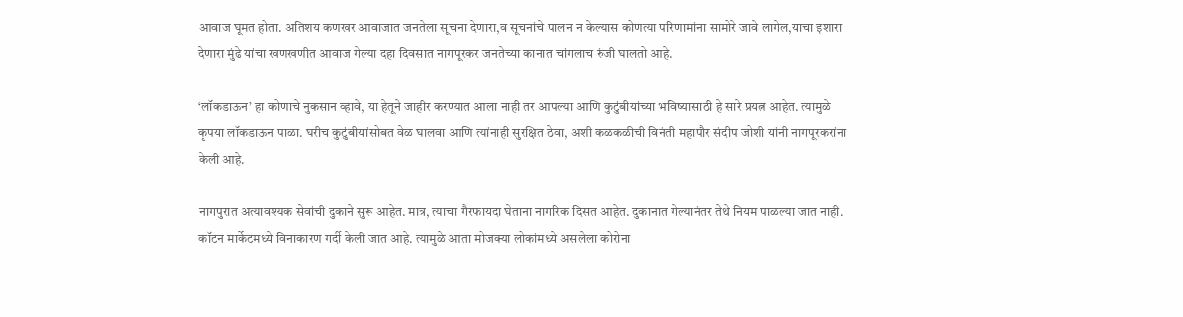आवाज घूमत होता. अतिशय कणखर आवाजात जनतेला सूचना देणारा,व सूचनांचे पालन न केल्यास कोणत्या परिणामांना सामोरे जावे लागेल,याचा इशारा देणारा मुंढे यांचा खणखणीत आवाज गेल्या दहा दिवसात नागपूरकर जनतेच्या कानात चांगलाच रुंजी घालतो आहे.

‘लॉकडाऊन’ हा कोणाचे नुकसान व्हावे, या हेतूने जाहीर करण्यात आला नाही तर आपल्या आणि कुटुंबीयांच्या भविष्यासाठी हे सारे प्रयत्न आहेत. त्यामुळे कृपया लॉकडाऊन पाळा. घरीच कुटुंबीयांसोबत वेळ घालवा आणि त्यांनाही सुरक्षित ठेवा, अशी कळकळीची विनंती महापौर संदीप जोशी यांनी नागपूरकरांना केली आहे.

नागपुरात अत्यावश्यक सेवांची दुकाने सुरू आहेत. मात्र, त्याचा गैरफायदा घेताना नागरिक दिसत आहेत. दुकानात गेल्यानंतर तेथे नियम पाळल्या जात नाही. कॉटन मार्केटमध्ये विनाकारण गर्दी केली जात आहे. त्यामुळे आता मोजक्या लोकांमध्ये असलेला कोरोना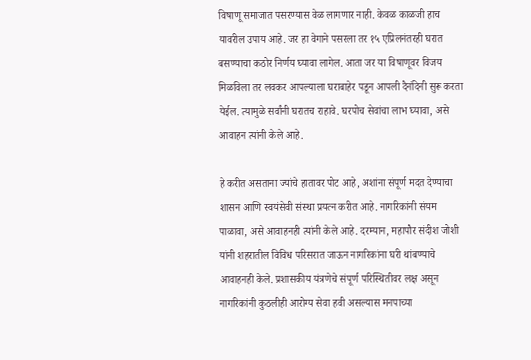विषाणू समाजात पसरण्यास वेळ लागणार नाही. केवळ काळजी हाच यावरील उपाय आहे. जर हा वेगाने पसरला तर १५ एप्रिलनंतरही घरात बसण्याचा कठोर निर्णय घ्यावा लागेल. आता जर या विषाणूवर विजय मिळविला तर लवकर आपल्याला घराबाहेर पडून आपली दैनंदिनी सुरू करता येईल. त्यामुळे सर्वांनी घरातच राहावे. घरपोच सेवांचा लाभ घ्यावा, असे आवाहन त्यांनी केले आहे.

हे करीत असताना ज्यांचे हातावर पोट आहे, अशांना संपूर्ण मदत देण्याचा शासन आणि स्वयंसेवी संस्था प्रयत्न करीत आहे. नागरिकांनी संयम पाळावा, असे आवाहनही त्यांनी केले आहे. दरम्यान, महापौर संदीश जोशी यांनी शहरातील विविध परिसरात जाऊन नागरिकांना घरी थांबण्याचे आवाहनही केले. प्रशासकीय यंत्रणेचे संपूर्ण परिस्थितीवर लक्ष असून नागरिकांनी कुठलीही आरोग्य सेवा हवी असल्यास मनपाच्या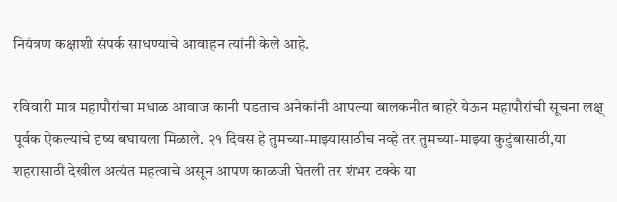नियंत्रण कक्षाशी संपर्क साधण्याचे आवाहन त्यांनी केले आहे.

रविवारी मात्र महापौरांचा मधाळ आवाज कानी पडताच अनेकांनी आपल्या बालकनीत बाहरे येऊन महापौरांची सूचना लक्ष् पूर्वक ऐकल्याचे दृष्य बघायला मिळाले. २१ दिवस हे तुमच्या-माझ्यासाठीच नव्हे तर तुमच्या-माझ्या कुटुंबासाठी,या शहरासाठी देखील अत्यंत महत्वाचे असून आपण काळजी घेतली तर शंभर टक्के या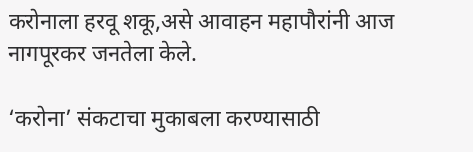करोनाला हरवू शकू,असे आवाहन महापौरांनी आज नागपूरकर जनतेला केले.

‘करोना’ संकटाचा मुकाबला करण्यासाठी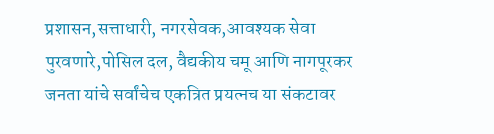प्रशासन,सत्ताधारी, नगरसेवक,आवश्‍यक सेवा पुरवणारे,पोसिल दल, वैद्यकीय चमू आणि नागपूरकर जनता यांचे सर्वांचेच एकत्रित प्रयत्नच या संकटावर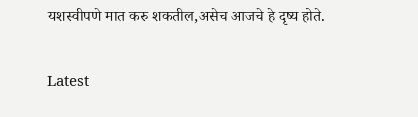यशस्वीपणे मात करु शकतील,असेच आजचे हे दृष्य होते.

Latest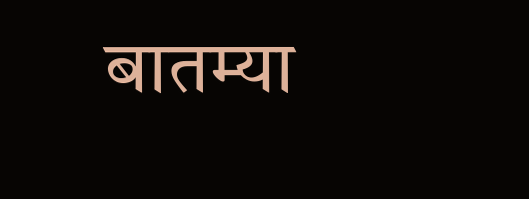बातम्या